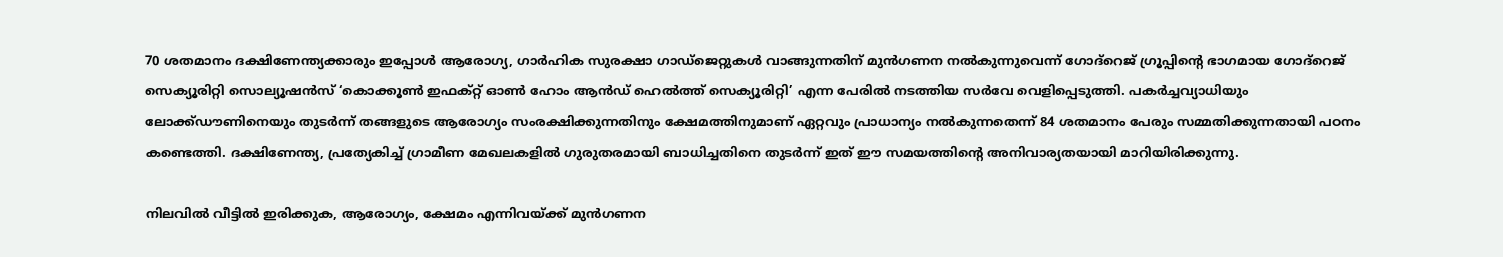70 ശതമാനം ദക്ഷിണേന്ത്യക്കാരും ഇപ്പോള്‍ ആരോഗ്യ, ഗാര്‍ഹിക സുരക്ഷാ ഗാഡ്ജെറ്റുകള്‍ വാങ്ങുന്നതിന് മുന്‍ഗണന നല്‍കുന്നുവെന്ന് ഗോദ്‌റെജ് ഗ്രൂപ്പിന്റെ ഭാഗമായ ഗോദ്‌റെജ് സെക്യൂരിറ്റി സൊല്യൂഷന്‍സ് ‘കൊക്കൂണ്‍ ഇഫക്റ്റ് ഓണ്‍ ഹോം ആന്‍ഡ് ഹെല്‍ത്ത് സെക്യൂരിറ്റി’ എന്ന പേരില്‍ നടത്തിയ സര്‍വേ വെളിപ്പെടുത്തി. പകര്‍ച്ചവ്യാധിയും ലോക്ക്ഡൗണിനെയും തുടര്‍ന്ന് തങ്ങളുടെ ആരോഗ്യം സംരക്ഷിക്കുന്നതിനും ക്ഷേമത്തിനുമാണ് ഏറ്റവും പ്രാധാന്യം നല്‍കുന്നതെന്ന് 84 ശതമാനം പേരും സമ്മതിക്കുന്നതായി പഠനം കണ്ടെത്തി. ദക്ഷിണേന്ത്യ, പ്രത്യേകിച്ച് ഗ്രാമീണ മേഖലകളില്‍ ഗുരുതരമായി ബാധിച്ചതിനെ തുടര്‍ന്ന് ഇത് ഈ സമയത്തിന്റെ അനിവാര്യതയായി മാറിയിരിക്കുന്നു.

നിലവില്‍ വീട്ടില്‍ ഇരിക്കുക, ആരോഗ്യം, ക്ഷേമം എന്നിവയ്ക്ക് മുന്‍ഗണന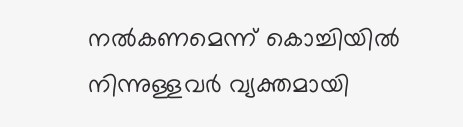നല്‍കണമെന്ന് കൊച്ചിയില്‍ നിന്നുള്ളവര്‍ വ്യക്തമായി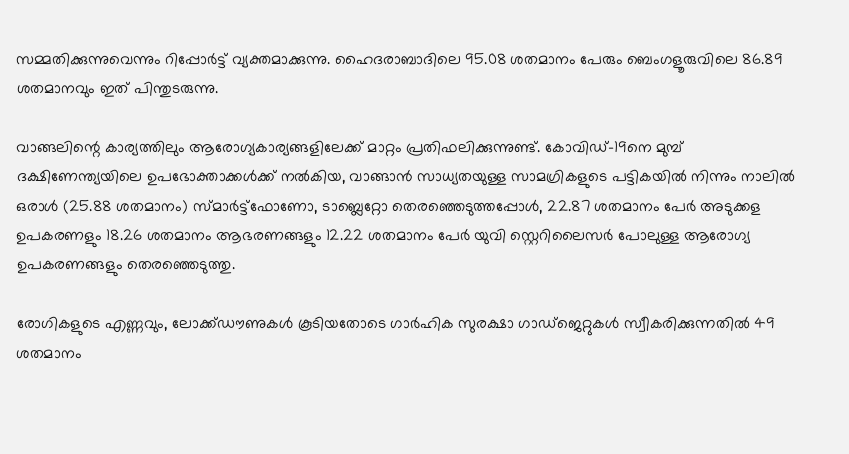സമ്മതിക്കുന്നുവെന്നും റിപ്പോര്‍ട്ട് വ്യക്തമാക്കുന്നു. ഹൈദരാബാദിലെ 95.08 ശതമാനം പേരും ബെംഗളൂരുവിലെ 86.89 ശതമാനവും ഇത് പിന്തുടരുന്നു.

വാങ്ങലിന്റെ കാര്യത്തിലും ആരോഗ്യകാര്യങ്ങളിലേക്ക് മാറ്റം പ്രതിഫലിക്കുന്നുണ്ട്. കോവിഡ്-19നെ മുമ്പ് ദക്ഷിണേന്ത്യയിലെ ഉപഭോക്താക്കള്‍ക്ക് നല്‍കിയ, വാങ്ങാന്‍ സാധ്യതയുള്ള സാമഗ്രികളുടെ പട്ടികയില്‍ നിന്നും നാലില്‍ ഒരാള്‍ (25.88 ശതമാനം) സ്മാര്‍ട്ട്‌ഫോണോ, ടാബ്ലെറ്റോ തെരഞ്ഞെടുത്തപ്പോള്‍, 22.87 ശതമാനം പേര്‍ അടുക്കള ഉപകരണളും 18.26 ശതമാനം ആഭരണങ്ങളും 12.22 ശതമാനം പേര്‍ യുവി സ്റ്റെറിലൈസര്‍ പോലുള്ള ആരോഗ്യ ഉപകരണങ്ങളും തെരഞ്ഞെടുത്തു.

രോഗികളുടെ എണ്ണവും, ലോക്ക്ഡൗണുകള്‍ കൂടിയതോടെ ഗാര്‍ഹിക സുരക്ഷാ ഗാഡ്‌ജെറ്റുകള്‍ സ്വീകരിക്കുന്നതില്‍ 49 ശതമാനം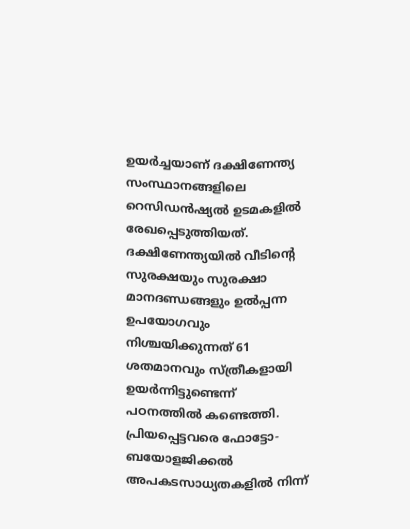ഉയര്‍ച്ചയാണ് ദക്ഷിണേന്ത്യ സംസ്ഥാനങ്ങളിലെ റെസിഡന്‍ഷ്യല്‍ ഉടമകളില്‍ രേഖപ്പെടുത്തിയത്. ദക്ഷിണേന്ത്യയില്‍ വീടിന്റെ സുരക്ഷയും സുരക്ഷാ മാനദണ്ഡങ്ങളും ഉല്‍പ്പന്ന ഉപയോഗവും നിശ്ചയിക്കുന്നത് 61 ശതമാനവും സ്ത്രീകളായി ഉയര്‍ന്നിട്ടുണ്ടെന്ന് പഠനത്തില്‍ കണ്ടെത്തി. പ്രിയപ്പെട്ടവരെ ഫോട്ടോ-ബയോളജിക്കല്‍ അപകടസാധ്യതകളില്‍ നിന്ന്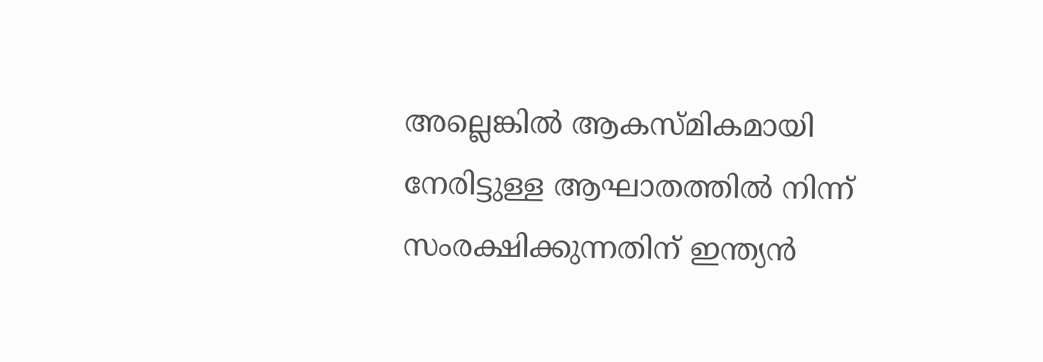അല്ലെങ്കില്‍ ആകസ്മികമായി നേരിട്ടുള്ള ആഘാതത്തില്‍ നിന്ന് സംരക്ഷിക്കുന്നതിന് ഇന്ത്യന്‍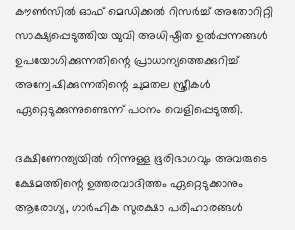കൗണ്‍സില്‍ ഓഫ് മെഡിക്കല്‍ റിസര്‍ച്ച് അതോറിറ്റി സാക്ഷ്യപ്പെടുത്തിയ യുവി അധിഷ്ഠിത ഉല്‍പ്പന്നങ്ങള്‍ ഉപയോഗിക്കുന്നതിന്റെ പ്രാധാന്യത്തെക്കുറിച്ച് അന്വേഷിക്കുന്നതിന്റെ ചുമതല സ്ത്രീകള്‍ ഏറ്റെടുക്കുന്നുണ്ടെന്ന് പഠനം വെളിപ്പെടുത്തി.

ദക്ഷിണേന്ത്യയില്‍ നിന്നുള്ള ഭൂരിഭാഗവും അവരുടെ ക്ഷേമത്തിന്റെ ഉത്തരവാദിത്തം ഏറ്റെടുക്കാനും ആരോഗ്യ, ഗാര്‍ഹിക സുരക്ഷാ പരിഹാരങ്ങള്‍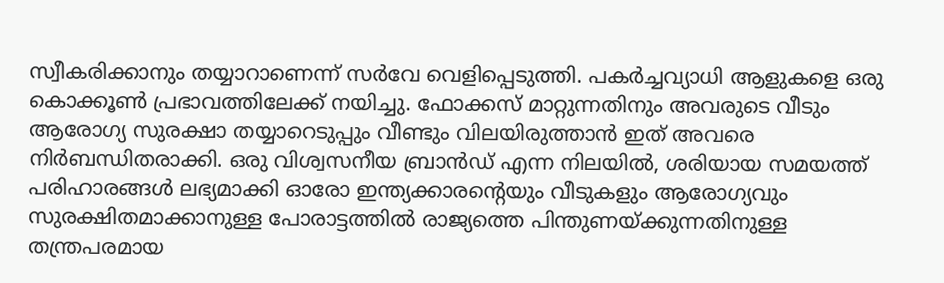സ്വീകരിക്കാനും തയ്യാറാണെന്ന് സര്‍വേ വെളിപ്പെടുത്തി. പകര്‍ച്ചവ്യാധി ആളുകളെ ഒരു കൊക്കൂണ്‍ പ്രഭാവത്തിലേക്ക് നയിച്ചു. ഫോക്കസ് മാറ്റുന്നതിനും അവരുടെ വീടും ആരോഗ്യ സുരക്ഷാ തയ്യാറെടുപ്പും വീണ്ടും വിലയിരുത്താന്‍ ഇത് അവരെ നിര്‍ബന്ധിതരാക്കി. ഒരു വിശ്വസനീയ ബ്രാന്‍ഡ് എന്ന നിലയില്‍, ശരിയായ സമയത്ത് പരിഹാരങ്ങള്‍ ലഭ്യമാക്കി ഓരോ ഇന്ത്യക്കാരന്റെയും വീടുകളും ആരോഗ്യവും സുരക്ഷിതമാക്കാനുള്ള പോരാട്ടത്തില്‍ രാജ്യത്തെ പിന്തുണയ്ക്കുന്നതിനുള്ള തന്ത്രപരമായ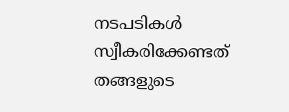നടപടികള്‍ സ്വീകരിക്കേണ്ടത് തങ്ങളുടെ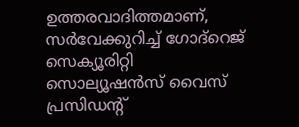ഉത്തരവാദിത്തമാണ്, സര്‍വേക്കുറിച്ച് ഗോദ്റെജ് സെക്യൂരിറ്റി സൊല്യൂഷന്‍സ് വൈസ് പ്രസിഡന്റ്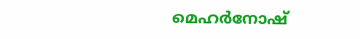മെഹര്‍നോഷ്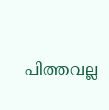പിത്തവല്ല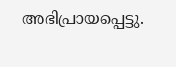അഭിപ്രായപ്പെട്ടു.